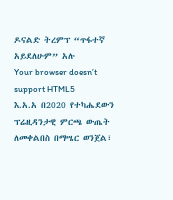ዶናልድ ትረምፕ “ጥፋተኛ አይደለሁም” አሉ
Your browser doesn’t support HTML5
እ.አ.አ በ2020 የተካሔደውን ፕሬዚዳንታዊ ምርጫ ውጤት ለመቀልበስ በማሤር ወንጀል፣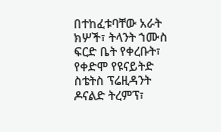በተከፈቱባቸው አራት ክሦች፣ ትላንት ኀሙስ ፍርድ ቤት የቀረቡት፣ የቀድሞ የዩናይትድ ስቴትስ ፕሬዚዳንት ዶናልድ ትረምፕ፣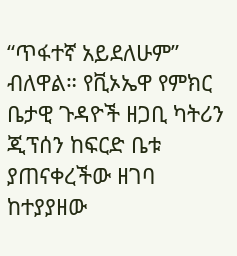“ጥፋተኛ አይደለሁም” ብለዋል። የቪኦኤዋ የምክር ቤታዊ ጉዳዮች ዘጋቢ ካትሪን ጂፕሰን ከፍርድ ቤቱ ያጠናቀረችው ዘገባ ከተያያዘው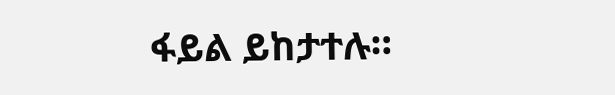ፋይል ይከታተሉ።